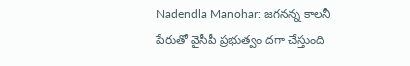Nadendla Manohar: జగనన్న కాలనీ పేరుతో వైసీపీ ప్రభుత్వం దగా చేస్తుంది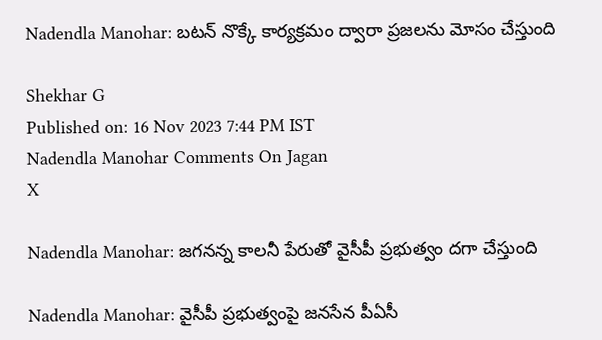Nadendla Manohar: బటన్ నొక్కే కార్యక్రమం ద్వారా ప్రజలను మోసం చేస్తుంది

Shekhar G
Published on: 16 Nov 2023 7:44 PM IST
Nadendla Manohar Comments On Jagan
X

Nadendla Manohar: జగనన్న కాలనీ పేరుతో వైసీపీ ప్రభుత్వం దగా చేస్తుంది

Nadendla Manohar: వైసీపీ ప్రభుత్వంపై జనసేన పీఏసీ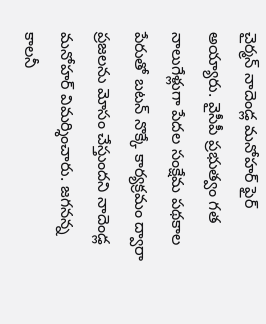చైర్మన్ నాదెండ్ల మనోహర్‌ ఫైర్ అయ్యారు. వైసీపీ ప్రభుత్వం గత నాలుగేళ్లుగా పేదల సంక్షేమ పథకాల పేరుతో బటన్ నొక్కే కార్యక్రమం ద్వారా ప్రజలను మోసం చేస్తుందని నాదెండ్ల మనోహర్ విమర్శించారు. జగనన్న కాలనీ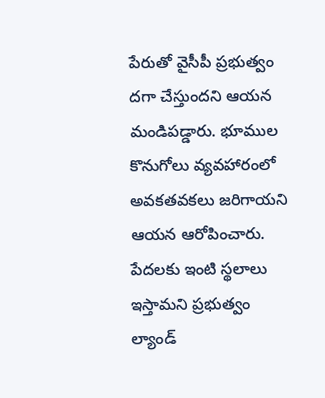పేరుతో వైసీపీ ప్రభుత్వం దగా చేస్తుందని ఆయన మండిపడ్డారు. భూముల కొనుగోలు వ్యవహారంలో అవకతవకలు జరిగాయని ఆయన ఆరోపించారు. పేదలకు ఇంటి స్థలాలు ఇస్తామని ప్రభుత్వం ల్యాండ్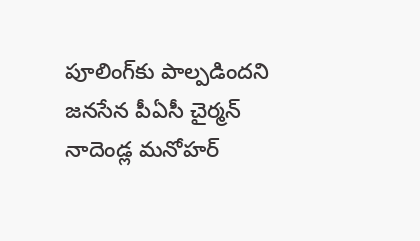పూలింగ్‌కు పాల్పడిందని జనసేన పీఏసీ చైర్మన్ నాదెండ్ల మనోహర్‌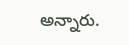అన్నారు.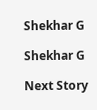Shekhar G

Shekhar G

Next Story